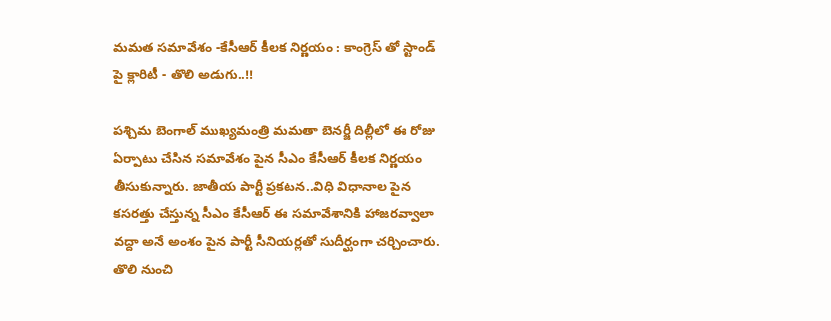మమత సమావేశం -కేసీఆర్ కీలక నిర్ణయం : కాంగ్రెస్ తో స్టాండ్ పై క్లారిటీ - తొలి అడుగు..!!

పశ్చిమ బెంగాల్‌ ముఖ్యమంత్రి మమతా బెనర్జీ దిల్లీలో ఈ రోజు ఏర్పాటు చేసిన సమావేశం పైన సీఎం కేసీఆర్ కీలక నిర్ణయం తీసుకున్నారు. జాతీయ పార్టీ ప్రకటన..విధి విధానాల పైన కసరత్తు చేస్తున్న సీఎం కేసీఆర్ ఈ సమావేశానికి హాజరవ్వాలా వద్దా అనే అంశం పైన పార్టీ సీనియర్లతో సుదీర్ఘంగా చర్చించారు. తొలి నుంచి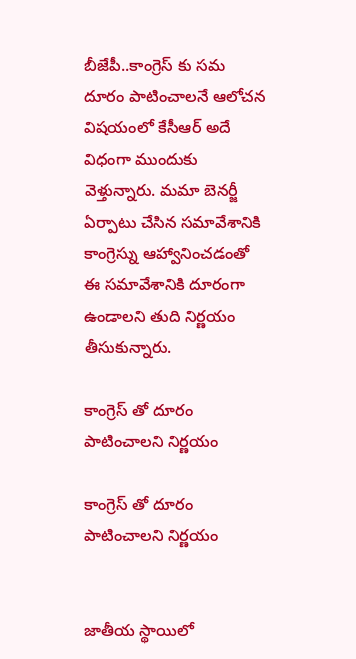బీజేపీ..కాంగ్రెస్ కు సమ దూరం పాటించాలనే ఆలోచన విషయంలో కేసీఆర్ అదే విధంగా ముందుకు వెళ్తున్నారు. మమా బెనర్జీ ఏర్పాటు చేసిన సమావేశానికి కాంగ్రెస్ను ఆహ్వానించడంతో ఈ సమావేశానికి దూరంగా ఉండాలని తుది నిర్ణయం తీసుకున్నారు.

కాంగ్రెస్ తో దూరం పాటించాలని నిర్ణయం

కాంగ్రెస్ తో దూరం పాటించాలని నిర్ణయం


జాతీయ స్థాయిలో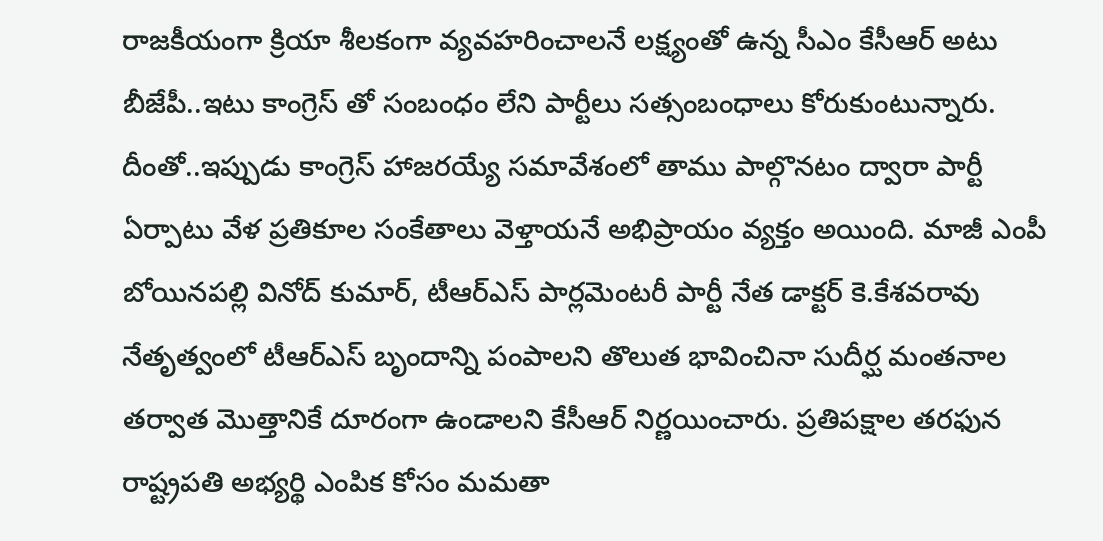రాజకీయంగా క్రియా శీలకంగా వ్యవహరించాలనే లక్ష్యంతో ఉన్న సీఎం కేసీఆర్ అటు బీజేపీ..ఇటు కాంగ్రెస్ తో సంబంధం లేని పార్టీలు సత్సంబంధాలు కోరుకుంటున్నారు. దీంతో..ఇప్పుడు కాంగ్రెస్ హాజరయ్యే సమావేశంలో తాము పాల్గొనటం ద్వారా పార్టీ ఏర్పాటు వేళ ప్రతికూల సంకేతాలు వెళ్తాయనే అభిప్రాయం వ్యక్తం అయింది. మాజీ ఎంపీ బోయినపల్లి వినోద్‌ కుమార్, టీఆర్‌ఎస్‌ పార్లమెంటరీ పార్టీ నేత డాక్టర్‌ కె.కేశవరావు నేతృత్వంలో టీఆర్‌ఎస్‌ బృందాన్ని పంపాలని తొలుత భావించినా సుదీర్ఘ మంతనాల తర్వాత మొత్తానికే దూరంగా ఉండాలని కేసీఆర్‌ నిర్ణయించారు. ప్రతిపక్షాల తరఫున రాష్ట్రపతి అభ్యర్థి ఎంపిక కోసం మమతా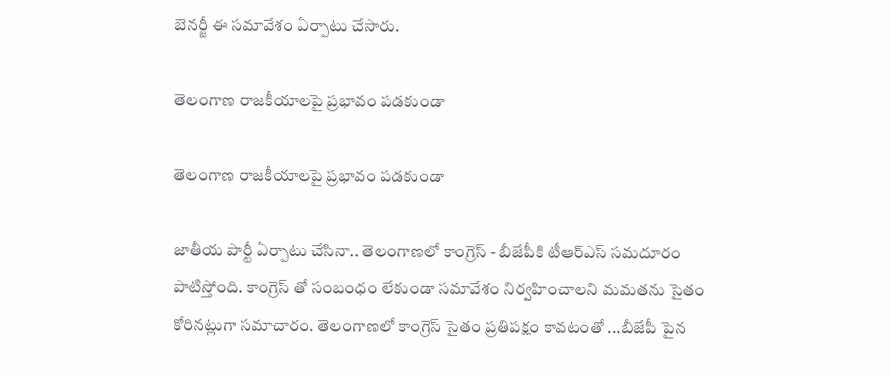బెనర్జీ ఈ సమావేశం ఏర్పాటు చేసారు.

తెలంగాణ రాజకీయాలపై ప్రభావం పడకుండా

తెలంగాణ రాజకీయాలపై ప్రభావం పడకుండా

జాతీయ పార్టీ ఏర్పాటు చేసినా.. తెలంగాణలో కాంగ్రెస్ - బీజేపీకి టీఆర్ఎస్ సమదూరం పాటిస్తోంది. కాంగ్రెస్ తో సంబంధం లేకుండా సమావేశం నిర్వహించాలని మమతను సైతం కోరినట్లుగా సమాచారం. తెలంగాణలో కాంగ్రెస్ సైతం ప్రతిపక్షం కావటంతో ...బీజేపీ పైన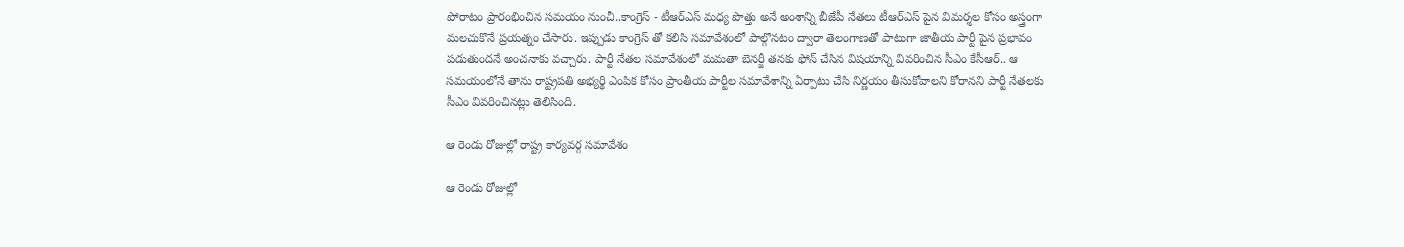పోరాటం ప్రారంభించిన సమయం నుంచీ..కాంగ్రెస్ - టీఆర్ఎస్ మధ్య పొత్తు అనే అంశాన్ని బీజేపీ నేతలు టీఆర్ఎస్ పైన విమర్శల కోసం అస్త్రంగా మలచుకొనే ప్రయత్నం చేసారు. ఇప్పుడు కాంగ్రెస్ తో కలిసి సమావేశంలో పాల్గొనటం ద్వారా తెలంగాణతో పాటుగా జాతీయ పార్టీ పైన ప్రభావం పడుతుందనే అంచనాకు వచ్చారు. పార్టీ నేతల సమావేశంలో మమతా బెనర్జీ తనకు ఫోన్ చేసిన విషయాన్ని వివరించిన సీఎం కేసీఆర్.. ఆ సమయంలోనే తాను రాష్ట్రపతి అభ్యర్థి ఎంపిక కోసం ప్రాంతీయ పార్టీల సమావేశాన్ని ఏర్పాటు చేసి నిర్ణయం తీసుకోవాలని కోరానని పార్టీ నేతలకు సీఎం వివరించినట్లు తెలిసింది.

ఆ రెండు రోజుల్లో రాష్ట్ర కార్యవర్గ సమావేశం

ఆ రెండు రోజుల్లో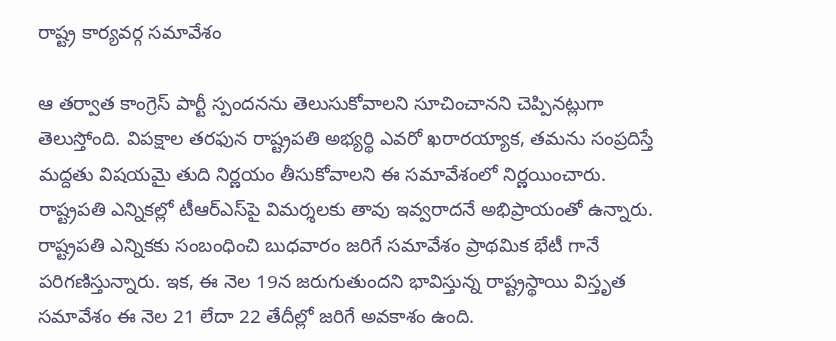రాష్ట్ర కార్యవర్గ సమావేశం

ఆ తర్వాత కాంగ్రెస్‌ పార్టీ స్పందనను తెలుసుకోవాలని సూచించానని చెప్పినట్లుగా తెలుస్తోంది. విపక్షాల తరఫున రాష్ట్రపతి అభ్యర్థి ఎవరో ఖరారయ్యాక, తమను సంప్రదిస్తే మద్దతు విషయమై తుది నిర్ణయం తీసుకోవాలని ఈ సమావేశంలో నిర్ణయించారు. రాష్ట్రపతి ఎన్నికల్లో టీఆర్‌ఎస్‌పై విమర్శలకు తావు ఇవ్వరాదనే అభిప్రాయంతో ఉన్నారు. రాష్ట్రపతి ఎన్నికకు సంబంధించి బుధవారం జరిగే సమావేశం ప్రాథమిక భేటీ గానే పరిగణిస్తున్నారు. ఇక, ఈ నెల 19న జరుగుతుందని భావిస్తున్న రాష్ట్రస్థాయి విస్తృత సమావేశం ఈ నెల 21 లేదా 22 తేదీల్లో జరిగే అవకాశం ఉంది.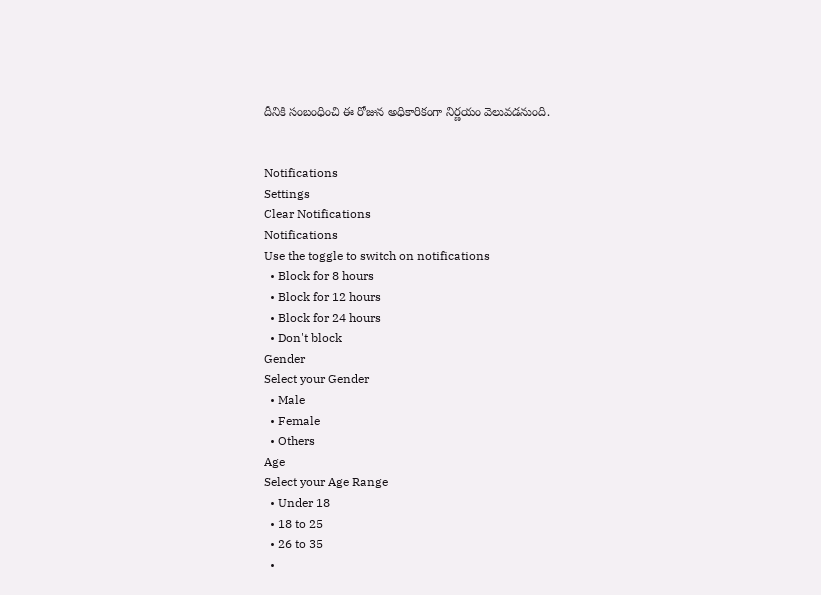దీనికి సంబంధించి ఈ రోజున అధికారికంగా నిర్ణయం వెలువడనుంది.


Notifications
Settings
Clear Notifications
Notifications
Use the toggle to switch on notifications
  • Block for 8 hours
  • Block for 12 hours
  • Block for 24 hours
  • Don't block
Gender
Select your Gender
  • Male
  • Female
  • Others
Age
Select your Age Range
  • Under 18
  • 18 to 25
  • 26 to 35
  •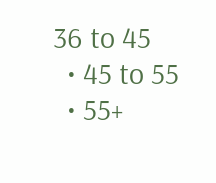36 to 45
  • 45 to 55
  • 55+